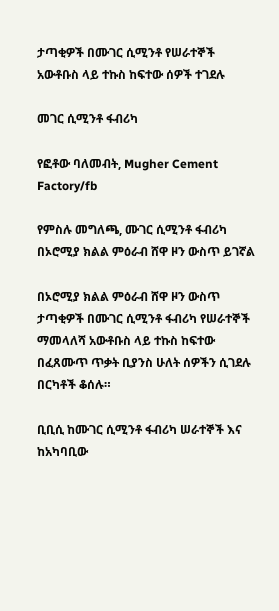ታጣቂዎች በሙገር ሲሚንቶ የሠራተኞች አውቶቡስ ላይ ተኩስ ከፍተው ሰዎች ተገደሉ

መገር ሲሚንቶ ፋብሪካ

የፎቶው ባለመብት, Mugher Cement Factory/fb

የምስሉ መግለጫ, ሙገር ሲሚንቶ ፋብሪካ በኦሮሚያ ክልል ምዕራብ ሸዋ ዞን ውስጥ ይገኛል

በኦሮሚያ ክልል ምዕራብ ሸዋ ዞን ውስጥ ታጣቂዎች በሙገር ሲሚንቶ ፋብሪካ የሠራተኞች ማመላለሻ አውቶቡስ ላይ ተኩስ ከፍተው በፈጸሙጥ ጥቃት ቢያንስ ሁለት ሰዎችን ሲገደሉ በርካቶች ቆሰሉ።

ቢቢሲ ከሙገር ሲሚንቶ ፋብሪካ ሠራተኞች እና ከአካባቢው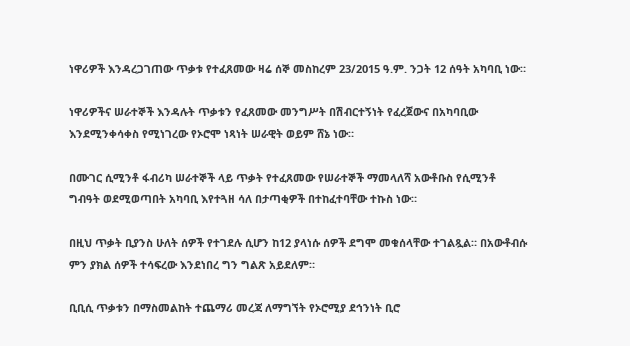ነዋሪዎች እንዳረጋገጠው ጥቃቱ የተፈጸመው ዛሬ ሰኞ መስከረም 23/2015 ዓ.ም. ንጋት 12 ሰዓት አካባቢ ነው።

ነዋሪዎችና ሠራተኞች እንዳሉት ጥቃቱን የፈጸመው መንግሥት በሽብርተኝነት የፈረጀውና በአካባቢው እንደሚንቀሳቀስ የሚነገረው የኦሮሞ ነጻነት ሠራዊት ወይም ሸኔ ነው።

በሙገር ሲሚንቶ ፋብሪካ ሠራተኞች ላይ ጥቃት የተፈጸመው የሠራተኞች ማመላለሻ አውቶቡስ የሲሚንቶ ግብዓት ወደሚወጣበት አካባቢ እየተጓዘ ሳለ በታጣቂዎች በተከፈተባቸው ተኩስ ነው።

በዚህ ጥቃት ቢያንስ ሁለት ሰዎች የተገደሉ ሲሆን ከ12 ያላነሱ ሰዎች ደግሞ መቁሰላቸው ተገልጿል። በአውቶብሱ ምን ያክል ሰዎች ተሳፍረው እንደነበረ ግን ግልጽ አይደለም።

ቢቢሲ ጥቃቱን በማስመልከት ተጨማሪ መረጃ ለማግኘት የኦሮሚያ ደኅንነት ቢሮ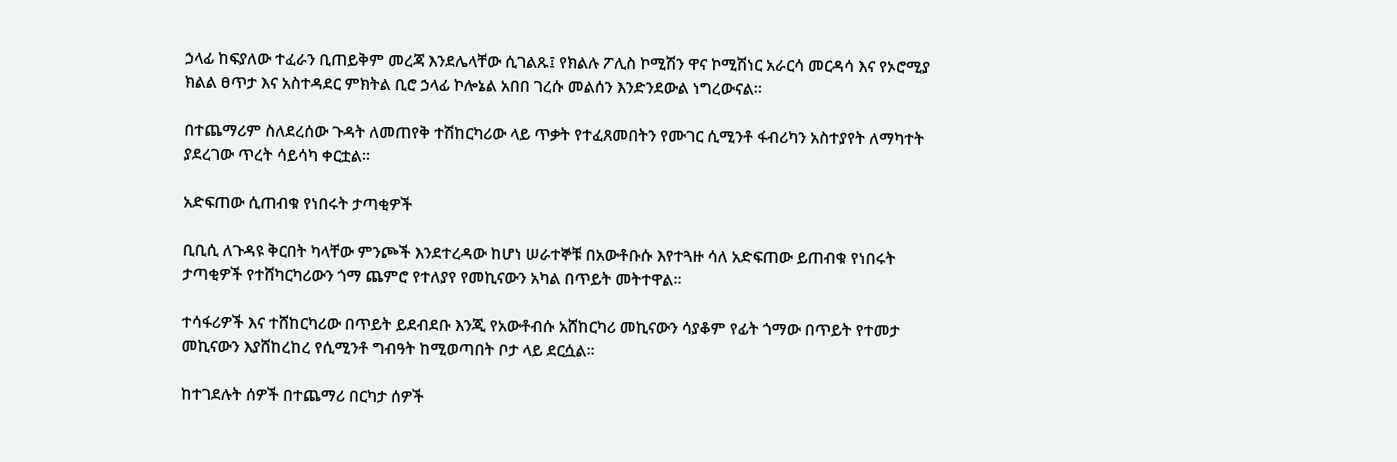ኃላፊ ከፍያለው ተፈራን ቢጠይቅም መረጃ እንደሌላቸው ሲገልጹ፤ የክልሉ ፖሊስ ኮሚሽን ዋና ኮሚሽነር አራርሳ መርዳሳ እና የኦሮሚያ ክልል ፀጥታ እና አስተዳደር ምክትል ቢሮ ኃላፊ ኮሎኔል አበበ ገረሱ መልሰን እንድንደውል ነግረውናል።

በተጨማሪም ስለደረሰው ጉዳት ለመጠየቅ ተሽከርካሪው ላይ ጥቃት የተፈጸመበትን የሙገር ሲሚንቶ ፋብሪካን አስተያየት ለማካተት ያደረገው ጥረት ሳይሳካ ቀርቷል።

አድፍጠው ሲጠብቁ የነበሩት ታጣቂዎች

ቢቢሲ ለጉዳዩ ቅርበት ካላቸው ምንጮች እንደተረዳው ከሆነ ሠራተኞቹ በአውቶቡሱ እየተጓዙ ሳለ አድፍጠው ይጠብቁ የነበሩት ታጣቂዎች የተሸካርካሪውን ጎማ ጨምሮ የተለያየ የመኪናውን አካል በጥይት መትተዋል።

ተሳፋሪዎች እና ተሸከርካሪው በጥይት ይደብደቡ እንጂ የአውቶብሱ አሸከርካሪ መኪናውን ሳያቆም የፊት ጎማው በጥይት የተመታ መኪናውን እያሸከረከረ የሲሚንቶ ግብዓት ከሚወጣበት ቦታ ላይ ደርሷል።

ከተገደሉት ሰዎች በተጨማሪ በርካታ ሰዎች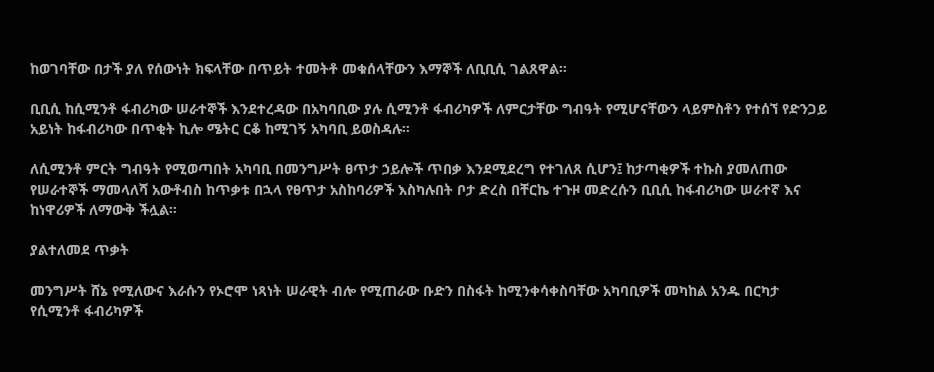ከወገባቸው በታች ያለ የሰውነት ክፍላቸው በጥይት ተመትቶ መቁሰላቸውን እማኞች ለቢቢሲ ገልጸዋል።

ቢቢሲ ከሲሚንቶ ፋብሪካው ሠራተኞች እንደተረዳው በአካባቢው ያሉ ሲሚንቶ ፋብሪካዎች ለምርታቸው ግብዓት የሚሆናቸውን ላይምስቶን የተሰኘ የድንጋይ አይነት ከፋብሪካው በጥቂት ኪሎ ሜትር ርቆ ከሚገኝ አካባቢ ይወስዳሉ።

ለሲሚንቶ ምርት ግብዓት የሚወጣበት አካባቢ በመንግሥት ፀጥታ ኃይሎች ጥበቃ እንደሚደረግ የተገለጸ ሲሆን፤ ከታጣቂዎች ተኩስ ያመለጠው የሠራተኞች ማመላለሻ አውቶብስ ከጥቃቱ በኋላ የፀጥታ አስከባሪዎች እስካሉበት ቦታ ድረስ በቸርኬ ተጉዞ መድረሱን ቢቢሲ ከፋብሪካው ሠራተኛ እና ከነዋሪዎች ለማውቅ ችሏል።

ያልተለመደ ጥቃት

መንግሥት ሸኔ የሚለውና እራሱን የኦሮሞ ነጻነት ሠራዊት ብሎ የሚጠራው ቡድን በስፋት ከሚንቀሳቀስባቸው አካባቢዎች መካከል አንዱ በርካታ የሲሚንቶ ፋብሪካዎች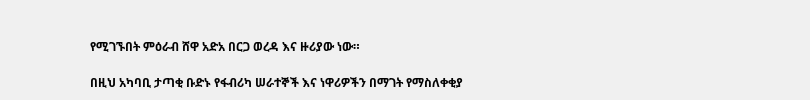የሚገኙበት ምዕራብ ሸዋ አድአ በርጋ ወረዳ እና ዙሪያው ነው።

በዚህ አካባቢ ታጣቂ ቡድኑ የፋብሪካ ሠራተኞች እና ነዋሪዎችን በማገት የማስለቀቂያ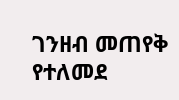ገንዘብ መጠየቅ የተለመደ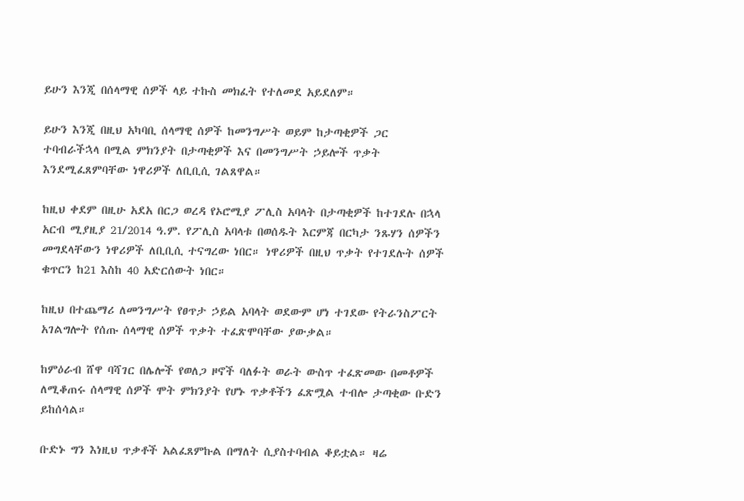ይሁን እንጂ በሰላማዊ ሰዎች ላይ ተኩስ መክፈት የተለመደ አይደለም።

ይሁን እንጂ በዚህ አካባቢ ሰላማዊ ሰዎች ከመንግሥት ወይም ከታጣቂዎች ጋር ተባብራችኋላ በሚል ምክንያት በታጣቂዎች እና በመንግሥት ኃይሎች ጥቃት እንደሚፈጸምባቸው ነዋሪዎች ለቢቢሲ ገልጸዋል።

ከዚህ ቀደም በዚሁ አደአ በርጋ ወረዳ የኦሮሚያ ፖሊስ አባላት በታጣቂዎች ከተገደሉ በኋላ አርብ ሚያዚያ 21/2014 ዓ.ም. የፖሊስ አባላቱ በወሰዱት እርምጃ በርካታ ንጹሃን ሰዎችን መግደላቸውን ነዋሪዎች ለቢቢሲ ተናግረው ነበር። ነዋሪዎች በዚህ ጥቃት የተገደሉት ሰዎች ቁጥርን ከ21 እስከ 40 አድርሰውት ነበር።

ከዚህ በተጨማሪ ለመንግሥት የፀጥታ ኃይል አባላት ወደውም ሆነ ተገደው የትራንስፖርት አገልግሎት የሰጡ ሰላማዊ ሰዎች ጥቃት ተፈጽሞባቸው ያውቃል።

ከምዕራብ ሸዋ ባሻገር በሌሎች የወለጋ ዞኖች ባለፉት ወራት ውስጥ ተፈጽመው በመቶዎች ለሚቆጠሩ ሰላማዊ ሰዎች ሞት ምክንያት የሆኑ ጥቃቶችን ፈጽሟል ተብሎ ታጣቂው ቡድን ይከሰሳል።

ቡድኑ ግን እነዚህ ጥቃቶች አልፈጸምኩል በማለት ሲያስተባብል ቆይቷል። ዛሬ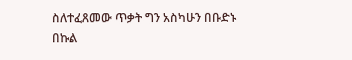ስለተፈጸመው ጥቃት ግን አስካሁን በቡድኑ በኩል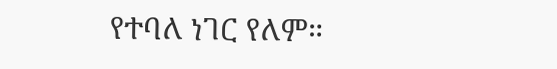የተባለ ነገር የለም።